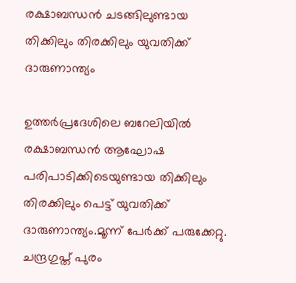രക്ഷാബന്ധൻ ചടങ്ങിലുണ്ടായ തിക്കിലും തിരക്കിലും യുവതിക്ക് ദാരുണാന്ത്യം

ഉത്തർപ്രദേശിലെ ബറേലിയില്‍ രക്ഷാബന്ധൻ ആഘോഷ പരിപാടിക്കിടെയുണ്ടായ തിക്കിലും തിരക്കിലും പെട്ട് യുവതിക്ക് ദാരുണാന്ത്യം.മൂന്ന് പേർക്ക് പരുക്കേറ്റു. ചന്ദ്രഗുപ്ത് പുരം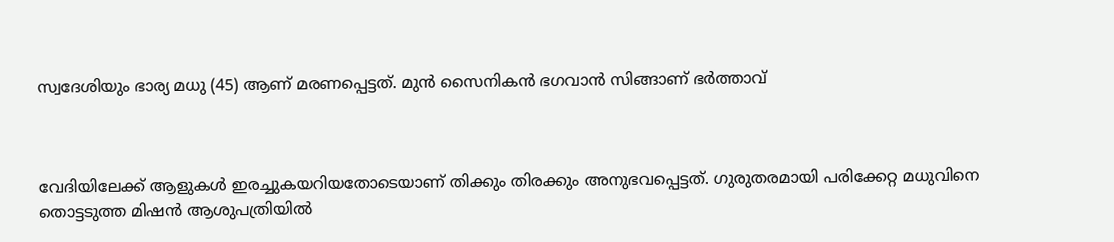സ്വദേശിയും ഭാര്യ മധു (45) ആണ് മരണപ്പെട്ടത്. മുൻ സൈനികൻ ഭഗവാൻ സിങ്ങാണ് ഭർത്താവ്



വേദിയിലേക്ക് ആളുകള്‍ ഇരച്ചുകയറിയതോടെയാണ് തിക്കും തിരക്കും അനുഭവപ്പെട്ടത്. ഗുരുതരമായി പരിക്കേറ്റ മധുവിനെ തൊട്ടടുത്ത മിഷൻ ആശുപത്രിയില്‍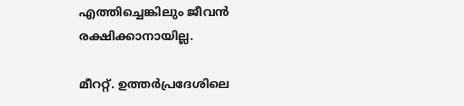എത്തിച്ചെങ്കിലും ജീവൻ രക്ഷിക്കാനായില്ല.

മീററ്റ്. ഉത്തർപ്രദേശിലെ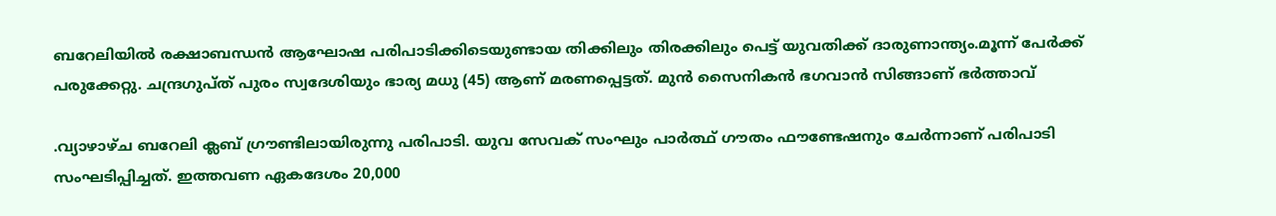ബറേലിയില്‍ രക്ഷാബന്ധൻ ആഘോഷ പരിപാടിക്കിടെയുണ്ടായ തിക്കിലും തിരക്കിലും പെട്ട് യുവതിക്ക് ദാരുണാന്ത്യം.മൂന്ന് പേർക്ക് പരുക്കേറ്റു. ചന്ദ്രഗുപ്ത് പുരം സ്വദേശിയും ഭാര്യ മധു (45) ആണ് മരണപ്പെട്ടത്. മുൻ സൈനികൻ ഭഗവാൻ സിങ്ങാണ് ഭർത്താവ്

.വ്യാഴാഴ്ച ബറേലി ക്ലബ് ഗ്രൗണ്ടിലായിരുന്നു പരിപാടി. യുവ സേവക് സംഘും പാർത്ഥ് ഗൗതം ഫൗണ്ടേഷനും ചേർന്നാണ് പരിപാടി സംഘടിപ്പിച്ചത്. ഇത്തവണ ഏകദേശം 20,000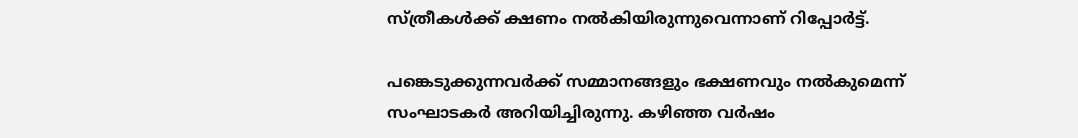സ്ത്രീകള്‍ക്ക് ക്ഷണം നല്‍കിയിരുന്നുവെന്നാണ് റിപ്പോർട്ട്.

പങ്കെടുക്കുന്നവർക്ക് സമ്മാനങ്ങളും ഭക്ഷണവും നല്‍കുമെന്ന് സംഘാടകർ അറിയിച്ചിരുന്നു. കഴിഞ്ഞ വർഷം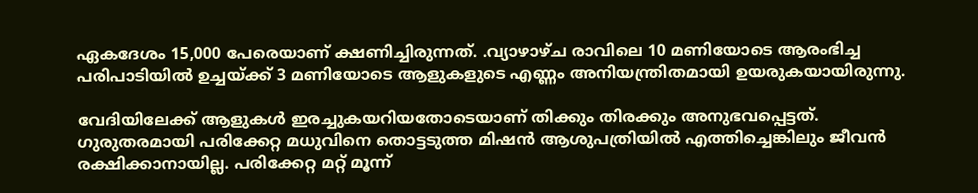ഏകദേശം 15,000 പേരെയാണ് ക്ഷണിച്ചിരുന്നത്. .വ്യാഴാഴ്ച രാവിലെ 10 മണിയോടെ ആരംഭിച്ച പരിപാടിയില്‍ ഉച്ചയ്ക്ക് 3 മണിയോടെ ആളുകളുടെ എണ്ണം അനിയന്ത്രിതമായി ഉയരുകയായിരുന്നു.

വേദിയിലേക്ക് ആളുകള്‍ ഇരച്ചുകയറിയതോടെയാണ് തിക്കും തിരക്കും അനുഭവപ്പെട്ടത്. ഗുരുതരമായി പരിക്കേറ്റ മധുവിനെ തൊട്ടടുത്ത മിഷൻ ആശുപത്രിയില്‍ എത്തിച്ചെങ്കിലും ജീവൻ രക്ഷിക്കാനായില്ല. പരിക്കേറ്റ മറ്റ് മൂന്ന്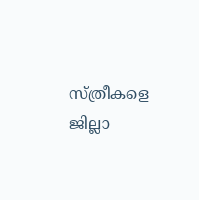സ്ത്രീകളെ ജില്ലാ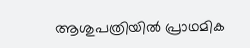ആശുപത്രിയില്‍ പ്രാഥമിക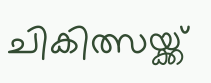ചികിത്സയ്ക്ക്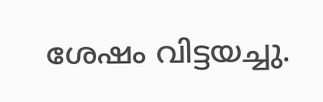ശേഷം വിട്ടയച്ചു.